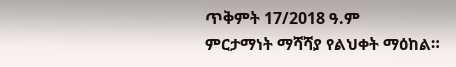ጥቅምት 17/2018 ዓ.ም
ምርታማነት ማሻሻያ የልህቀት ማዕከል።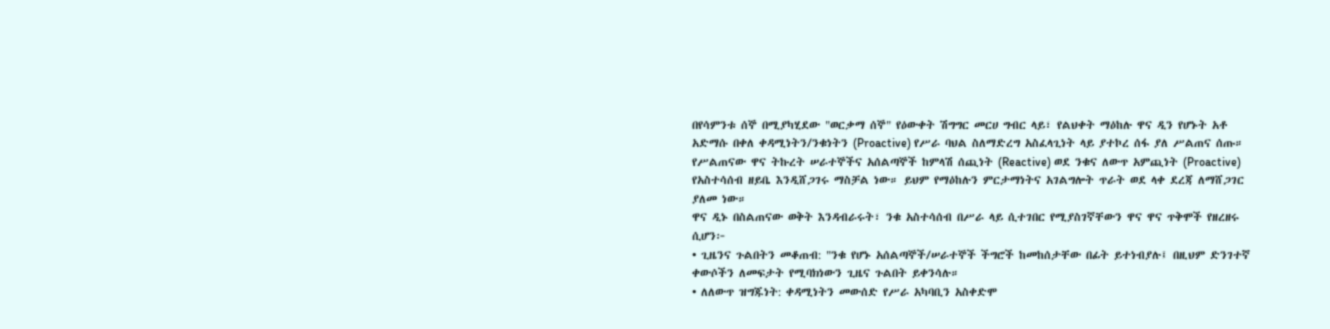በየሳምንቱ ሰኞ በሚያካሂደው "ወርቃማ ሰኞ" የዕውቀት ሽግግር መርሀ ግብር ላይ፣ የልህቀት ማዕከሉ ዋና ዲን የሆኑት አቶ አድማሱ በቀለ ቀዳሚነትን/ንቁነትን (Proactive) የሥራ ባህል ስለማድረግ አስፈላጊነት ላይ ያተኮረ ሰፋ ያለ ሥልጠና ሰጡ።
የሥልጠናው ዋና ትኩረት ሠራተኞችና አሰልጣኞች ከምላሽ ሰጪነት (Reactive) ወደ ንቁና ለውጥ አምጪነት (Proactive) የአስተሳሰብ ዘይቤ እንዲሸጋገሩ ማስቻል ነው። ይህም የማዕከሉን ምርታማነትና አገልግሎት ጥራት ወደ ላቀ ደረጃ ለማሸጋገር ያለመ ነው።
ዋና ዲኑ በስልጠናው ወቅት እንዳብራሩት፣ ንቁ አስተሳሰብ በሥራ ላይ ሲተገበር የሚያስገኛቸውን ዋና ዋና ጥቅሞች የዘረዘሩ ሲሆን፦
• ጊዜንና ጉልበትን መቆጠብ: "ንቁ የሆኑ አሰልጣኞች/ሠራተኞች ችግሮች ከመከሰታቸው በፊት ይተነብያሉ፤ በዚህም ድንገተኛ ቀውሶችን ለመፍታት የሚባክነውን ጊዜና ጉልበት ይቀንሳሉ።
• ለለውጥ ዝግጁነት: ቀዳሚነትን መውሰድ የሥራ አካባቢን አስቀድሞ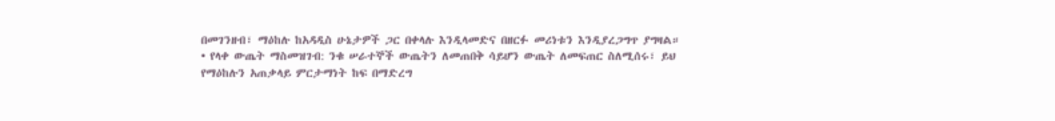በመገንዘብ፣ ማዕከሉ ከአዳዲስ ሁኔታዎች ጋር በቀላሉ እንዲላመድና በዘርፉ መሪነቱን እንዲያረጋግጥ ያግዛል።
• የላቀ ውጤት ማስመዝገብ: ንቁ ሠራተኞች ውጤትን ለመጠበቅ ሳይሆን ውጤት ለመፍጠር ስለሚሰሩ፣ ይህ የማዕከሉን አጠቃላይ ምርታማነት ከፍ በማድረግ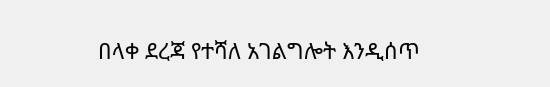በላቀ ደረጃ የተሻለ አገልግሎት እንዲሰጥ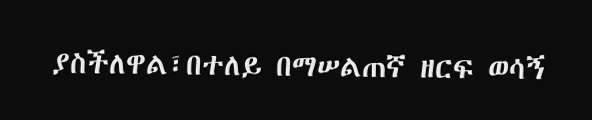ያስችለዋል፣በተለይ በማሠልጠኛ ዘርፍ ወሳኝ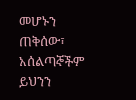መሆኑን ጠቅሰው፣ አሰልጣኞችም ይህንን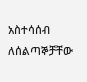አስተሳሰብ ለሰልጣኞቻቸው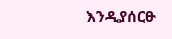እንዲያሰርፁ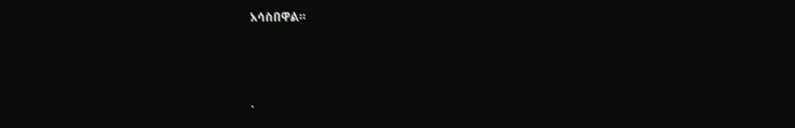አሳስበዋል።



.